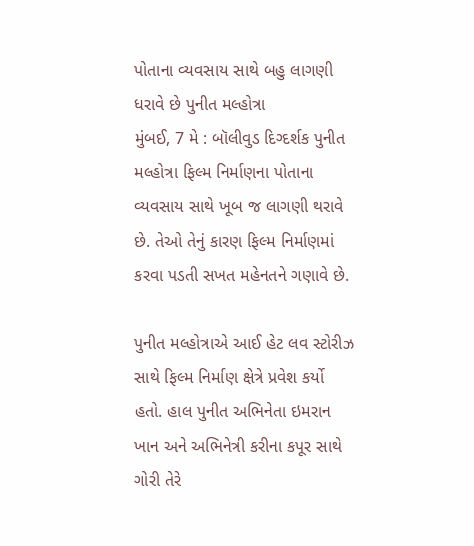પોતાના વ્યવસાય સાથે બહુ લાગણી ધરાવે છે પુનીત મલ્હોત્રા
મુંબઈ, 7 મે : બૉલીવુડ દિગ્દર્શક પુનીત મલ્હોત્રા ફિલ્મ નિર્માણના પોતાના વ્યવસાય સાથે ખૂબ જ લાગણી થરાવે છે. તેઓ તેનું કારણ ફિલ્મ નિર્માણમાં કરવા પડતી સખત મહેનતને ગણાવે છે.

પુનીત મલ્હોત્રાએ આઈ હેટ લવ સ્ટોરીઝ સાથે ફિલ્મ નિર્માણ ક્ષેત્રે પ્રવેશ કર્યો હતો. હાલ પુનીત અભિનેતા ઇમરાન ખાન અને અભિનેત્રી કરીના કપૂર સાથે ગોરી તેરે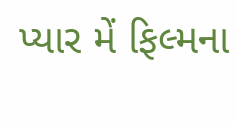પ્યાર મેં ફિલ્મના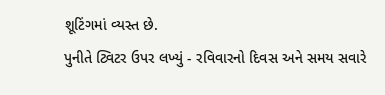શૂટિંગમાં વ્યસ્ત છે.
પુનીતે ટ્વિટર ઉપર લખ્યું - રવિવારનો દિવસ અને સમય સવારે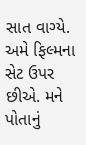સાત વાગ્યે. અમે ફિલ્મના સેટ ઉપર છીએ. મને પોતાનું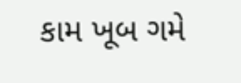કામ ખૂબ ગમે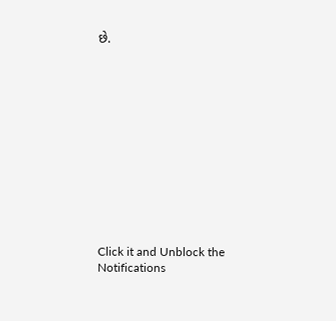છે.












Click it and Unblock the Notifications